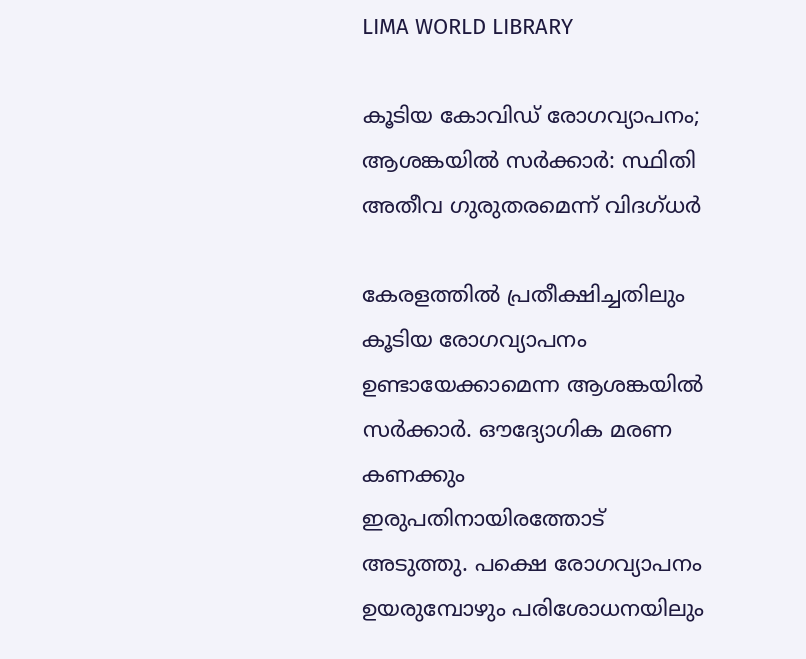LIMA WORLD LIBRARY

കൂടിയ കോവിഡ് രോഗവ്യാപനം; ആശങ്കയിൽ സർക്കാർ: സ്ഥിതി അതീവ ഗുരുതരമെന്ന് വിദഗ്ധർ

കേരളത്തില്‍ പ്രതീക്ഷിച്ചതിലും കൂടിയ രോഗവ്യാപനം ഉണ്ടായേക്കാമെന്ന ആശങ്കയില്‍ സര്‍ക്കാര്‍. ഔദ്യോഗിക മരണ കണക്കും ഇരുപതിനായിരത്തോട് അടുത്തു. പക്ഷെ രോഗവ്യാപനം ഉയരുമ്പോഴും പരിശോധനയിലും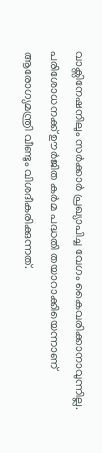വാക്സിനേഷനിലും സര്‍ക്കാര്‍ പ്രഖ്യാപിച്ച വേഗം കൈവരിക്കാനാവുന്നില്ല. പരിശോധനക്ക് ഊര്‍ജിത കര്‍മ പദ്ധതി തയാറാക്കിയെന്നാണ് ആരോഗ്യമന്ത്രി വീണ്ടും വിശദീകരിക്കുന്നത്.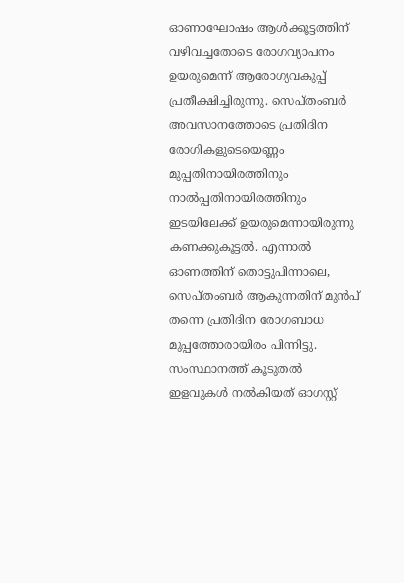ഓണാഘോഷം ആള്‍ക്കൂട്ടത്തിന് വഴിവച്ചതോടെ രോഗവ്യാപനം ഉയരുമെന്ന് ആരോഗ്യവകുപ്പ് പ്രതീക്ഷിച്ചിരുന്നു. സെപ്തംബര്‍ അവസാനത്തോടെ പ്രതിദിന രോഗികളുടെയെണ്ണം മുപ്പതിനായിരത്തിനും നാല്‍പ്പതിനായിരത്തിനും ഇടയിലേക്ക് ഉയരുമെന്നായിരുന്നു കണക്കുകൂട്ടല്‍. എന്നാല്‍ ഓണത്തിന് തൊട്ടുപിന്നാലെ, സെപ്തംബര്‍ ആകുന്നതിന് മുന്‍പ് തന്നെ പ്രതിദിന രോഗബാധ മുപ്പത്തോരായിരം പിന്നിട്ടു. സംസ്ഥാനത്ത് കൂടുതല്‍ ഇളവുകള്‍ നല്‍കിയത് ഓഗസ്റ്റ്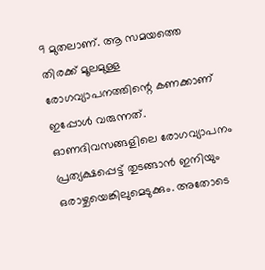9 മുതലാണ്. ആ സമയത്തെ തിരക്ക് മൂലമുള്ള രോഗവ്യാപനത്തിന്റെ കണക്കാണ് ഇപ്പോള്‍ വരുന്നത്. ഓണദിവസങ്ങളിലെ രോഗവ്യാപനം പ്രത്യക്ഷപ്പെട്ട് തുടങ്ങാന്‍ ഇനിയും ഒരാഴ്ചയെങ്കിലുമെടുക്കും. അതോടെ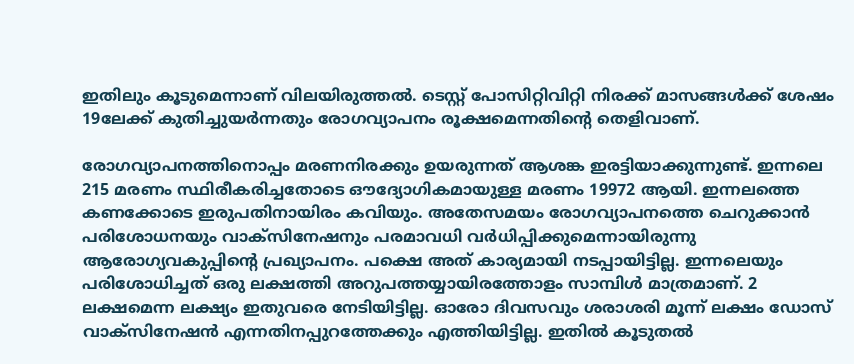ഇതിലും കൂടുമെന്നാണ് വിലയിരുത്തല്‍. ടെസ്റ്റ് പോസിറ്റിവിറ്റി നിരക്ക് മാസങ്ങള്‍ക്ക് ശേഷം 19ലേക്ക് കുതിച്ചുയര്‍ന്നതും രോഗവ്യാപനം രൂക്ഷമെന്നതിന്റെ തെളിവാണ്.

രോഗവ്യാപനത്തിനൊപ്പം മരണനിരക്കും ഉയരുന്നത് ആശങ്ക ഇരട്ടിയാക്കുന്നുണ്ട്. ഇന്നലെ 215 മരണം സ്ഥിരീകരിച്ചതോടെ ഔദ്യോഗികമായുള്ള മരണം 19972 ആയി. ഇന്നലത്തെ കണക്കോടെ ഇരുപതിനായിരം കവിയും. അതേസമയം രോഗവ്യാപനത്തെ ചെറുക്കാന്‍ പരിശോധനയും വാക്സിനേഷനും പരമാവധി വര്‍ധിപ്പിക്കുമെന്നായിരുന്നു ആരോഗ്യവകുപ്പിന്റെ പ്രഖ്യാപനം. പക്ഷെ അത് കാര്യമായി നടപ്പായിട്ടില്ല. ഇന്നലെയും പരിശോധിച്ചത് ഒരു ലക്ഷത്തി അറുപത്തയ്യായിരത്തോളം സാമ്പിള്‍ മാത്രമാണ്. 2 ലക്ഷമെന്ന ലക്ഷ്യം ഇതുവരെ നേടിയിട്ടില്ല. ഓരോ ദിവസവും ശരാശരി മൂന്ന് ലക്ഷം ഡോസ് വാക്സിനേഷന്‍ എന്നതിനപ്പുറത്തേക്കും എത്തിയിട്ടില്ല. ഇതില്‍ കൂടുതല്‍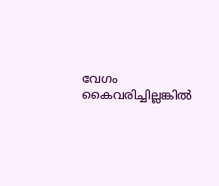വേഗം കൈവരിച്ചില്ലങ്കില്‍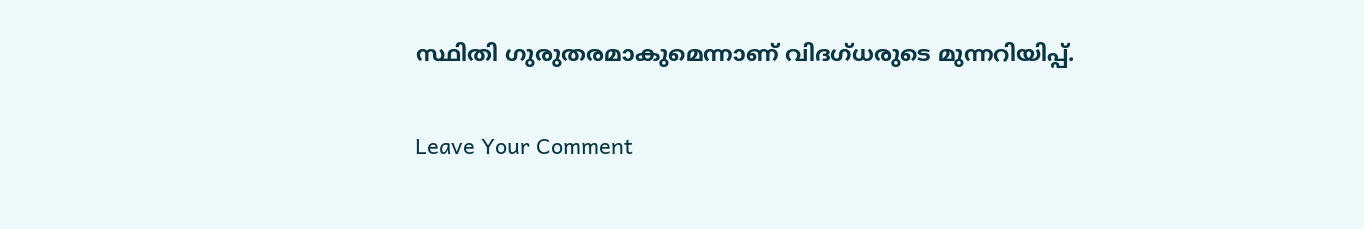സ്ഥിതി ഗുരുതരമാകുമെന്നാണ് വിദഗ്ധരുടെ മുന്നറിയിപ്പ്.

Leave Your Comment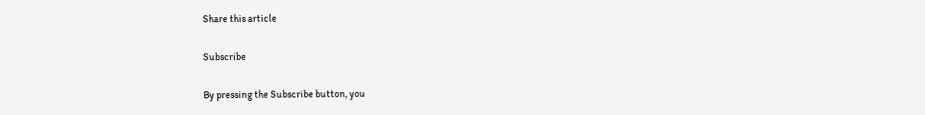Share this article

Subscribe

By pressing the Subscribe button, you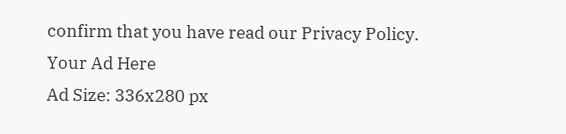confirm that you have read our Privacy Policy.
Your Ad Here
Ad Size: 336x280 px